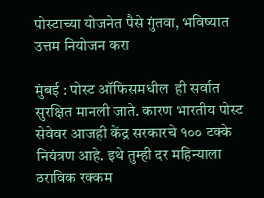पोस्टाच्या योजनेत पैसे गुंतवा, भविष्यात उत्तम नियोजन करा

मुंबई : पोस्ट ऑफिसमधील  ही सर्वात सुरक्षित मानली जाते. कारण भारतीय पोस्ट सेवेवर आजही केंद्र सरकारचे १०० टक्के नियंत्रण आहे. इथे तुम्ही दर महिन्याला ठराविक रक्कम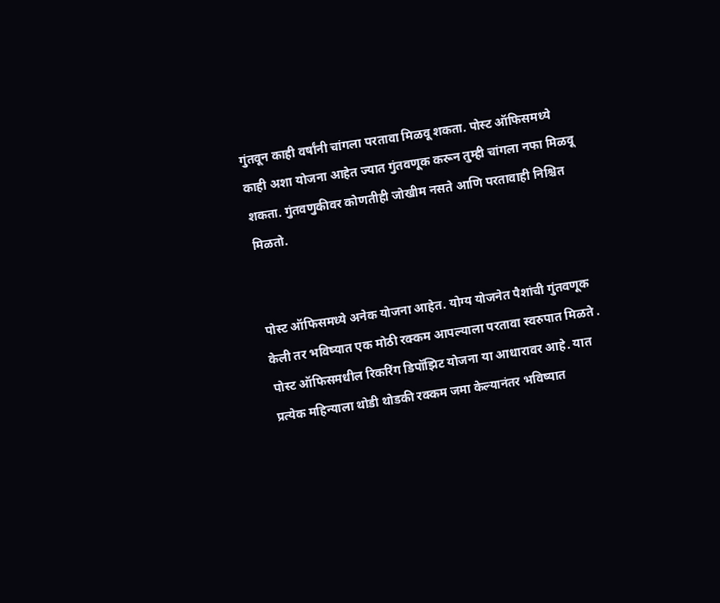गुंतवून काही वर्षांनी चांगला परतावा मिळवू शकता. पोस्ट ऑफिसमध्ये काही अशा योजना आहेत ज्यात गुंतवणूक करून तुम्ही चांगला नफा मिळवू शकता. गुंतवणुकीवर कोणतीही जोखीम नसते आणि परतावाही निश्चित मिळतो.


पोस्ट ऑफिसमध्ये अनेक योजना आहेत. योग्य योजनेत पैशांची गुंतवणूक केली तर भविष्यात एक मोठी रक्कम आपल्याला परतावा स्वरुपात मिळते . पोस्ट ऑफिसमधील रिकरिंग डिपॉझिट योजना या आधारावर आहे. यात प्रत्येक महिन्याला थोडी थोडकी रक्कम जमा केल्यानंतर भविष्यात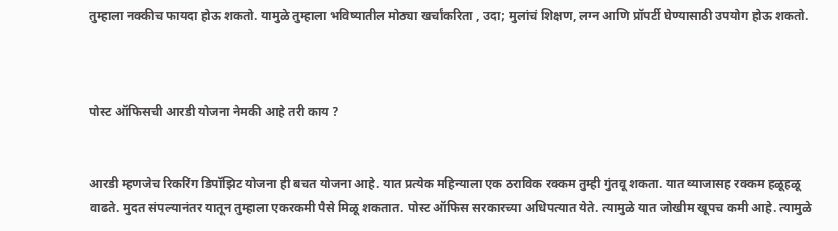तुम्हाला नक्कीच फायदा होऊ शकतो. यामुळे तुम्हाला भविष्यातील मोठ्या खर्चांकरिता , उदा; मुलांचं शिक्षण, लग्न आणि प्रॉपर्टी घेण्यासाठी उपयोग होऊ शकतो.



पोस्ट ऑफिसची आरडी योजना नेमकी आहे तरी काय ?


आरडी म्हणजेच रिकरिंग डिपॉझिट योजना ही बचत योजना आहे. यात प्रत्येक महिन्याला एक ठराविक रक्कम तुम्ही गुंतवू शकता. यात व्याजासह रक्कम हळूहळू वाढते. मुदत संपल्यानंतर यातून तुम्हाला एकरकमी पैसे मिळू शकतात. पोस्ट ऑफिस सरकारच्या अधिपत्यात येते. त्यामुळे यात जोखीम खूपच कमी आहे. त्यामुळे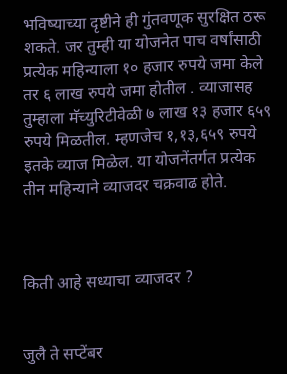भविष्याच्या दृष्टीने ही गुंतवणूक सुरक्षित ठरू शकते. जर तुम्ही या योजनेत पाच वर्षांसाठी प्रत्येक महिन्याला १० हजार रुपये जमा केले तर ६ लाख रुपये जमा होतील . व्याजासह तुम्हाला मॅच्युरिटीवेळी ७ लाख १३ हजार ६५९ रुपये मिळतील. म्हणजेच १,१३,६५९ रुपये इतके व्याज मिळेल. या योजनेंतर्गत प्रत्येक तीन महिन्याने व्याजदर चक्रवाढ होते.



किती आहे सध्याचा व्याजदर ?


जुलै ते सप्टेंबर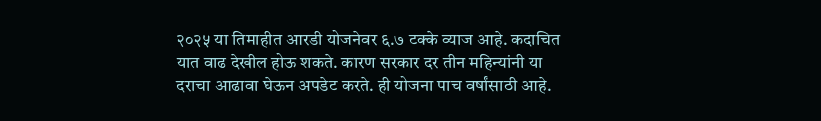२०२५ या तिमाहीत आरडी योजनेवर ६.७ टक्के व्याज आहे. कदाचित यात वाढ देखील होऊ शकते. कारण सरकार दर तीन महिन्यांनी या दराचा आढावा घेऊन अपडेट करते. ही योजना पाच वर्षांसाठी आहे.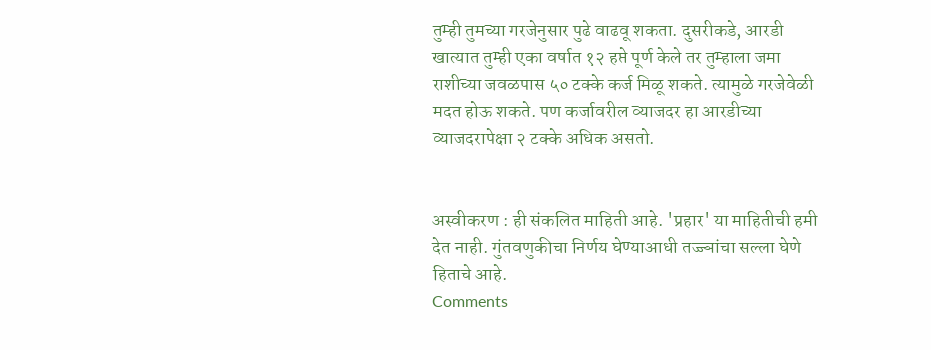तुम्ही तुमच्या गरजेनुसार पुढे वाढवू शकता. दुसरीकडे, आरडी खात्यात तुम्ही एका वर्षात १२ हप्ते पूर्ण केले तर तुम्हाला जमा राशीच्या जवळपास ५० टक्के कर्ज मिळू शकते. त्यामुळे गरजेवेळी मदत होऊ शकते. पण कर्जावरील व्याजदर हा आरडीच्या व्याजदरापेक्षा २ टक्के अधिक असतो.


अस्वीकरण : ही संकलित माहिती आहे. 'प्रहार' या माहितीची हमी देत नाही. गुंतवणुकीचा निर्णय घेण्याआधी तज्ज्ञांचा सल्ला घेणे हिताचे आहे.
Comments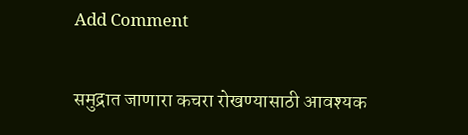Add Comment

समुद्रात जाणारा कचरा रोखण्यासाठी आवश्यक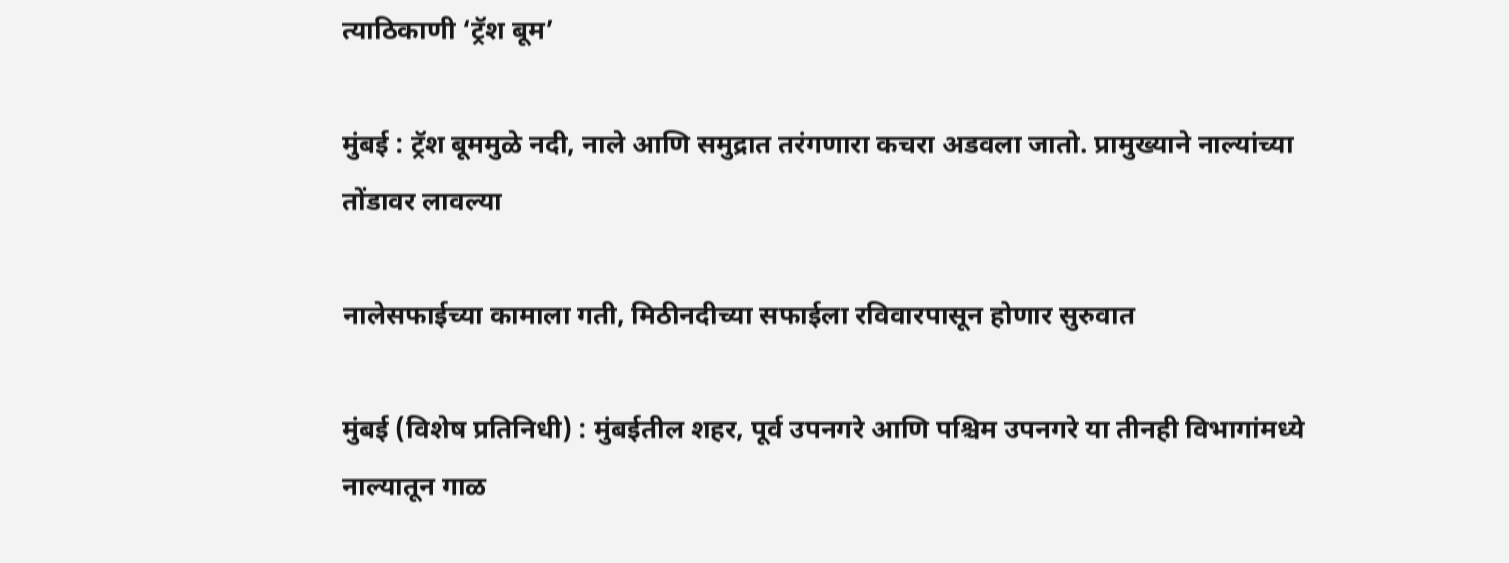त्याठिकाणी ‘ट्रॅश बूम’

मुंबई : ट्रॅश बूममुळे नदी, नाले आणि समुद्रात तरंगणारा कचरा अडवला जातो. प्रामुख्याने नाल्यांच्या तोंडावर लावल्या

नालेसफाईच्या कामाला गती, मिठीनदीच्या सफाईला रविवारपासून होणार सुरुवात

मुंबई (विशेष प्रतिनिधी) : मुंबईतील शहर, पूर्व उपनगरे आणि पश्चिम उपनगरे या तीनही विभागांमध्ये नाल्‍यातून गाळ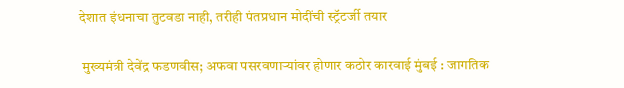देशात इंधनाचा तुटवडा नाही, तरीही पंतप्रधान मोदींची स्ट्रॅटर्जी तयार

 मुख्यमंत्री देवेंद्र फडणवीस; अफवा पसरवणाऱ्यांवर होणार कठोर कारवाई मुंबई : जागतिक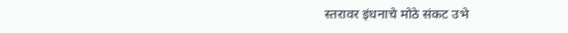स्तरावर इंधनाचे मोठे संकट उभे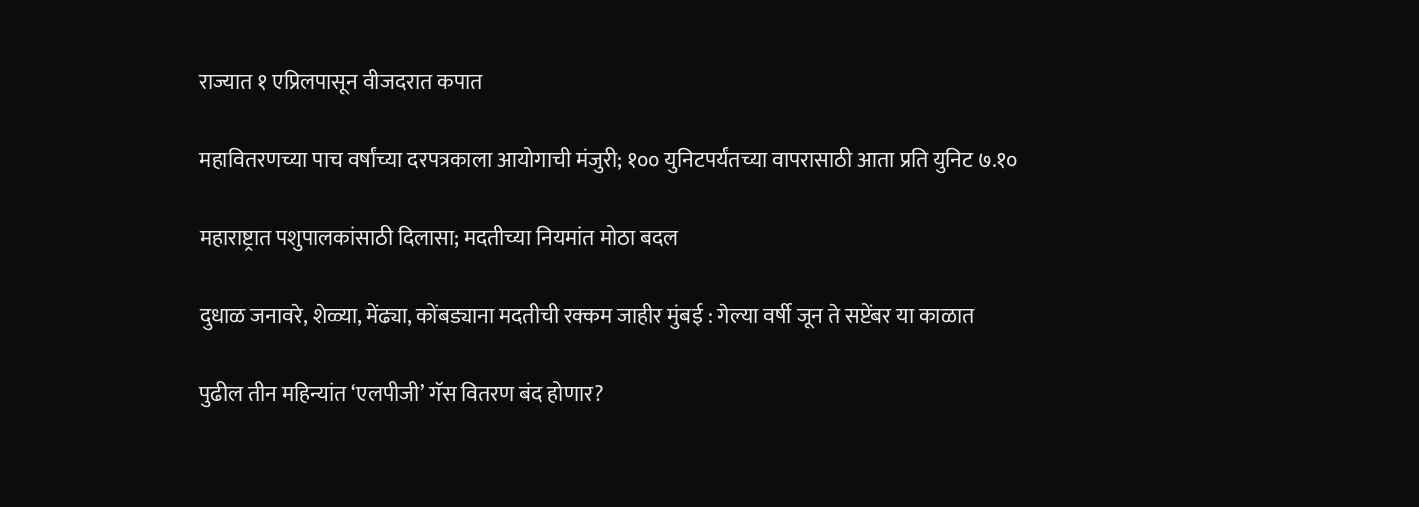राज्यात १ एप्रिलपासून वीजदरात कपात

महावितरणच्या पाच वर्षांच्या दरपत्रकाला आयोगाची मंजुरी; १०० युनिटपर्यंतच्या वापरासाठी आता प्रति युनिट ७.१०

महाराष्ट्रात पशुपालकांसाठी दिलासा; मदतीच्या नियमांत मोठा बदल

दुधाळ जनावरे, शेळ्या, मेंढ्या, कोंबड्याना मदतीची रक्कम जाहीर मुंबई : गेल्या वर्षी जून ते सप्टेंबर या काळात

पुढील तीन महिन्यांत ‘एलपीजी’ गॅस वितरण बंद होणार?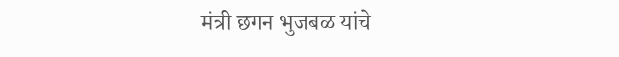मंत्री छगन भुजबळ यांचे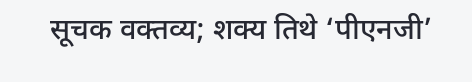सूचक वक्तव्य; शक्य तिथे ‘पीएनजी’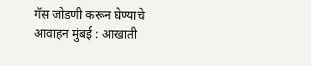गॅस जोडणी करून घेण्याचे आवाहन मुंबई : आखाती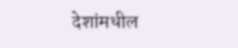देशांमधील